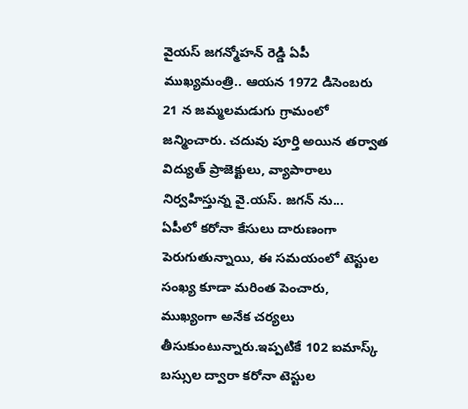వైయస్ జగన్మోహన్ రెడ్డి ఏపీ ముఖ్యమంత్రి.. ఆయన 1972 డిసెంబరు 21 న జమ్మలమడుగు గ్రామంలో జన్మించారు. చదువు పూర్తి అయిన తర్వాత విద్యుత్ ప్రాజెక్టులు, వ్యాపారాలు నిర్వహిస్తున్న వై.యస్. జగన్ ను...
ఏపీలో కరోనా కేసులు దారుణంగా పెరుగుతున్నాయి, ఈ సమయంలో టెస్టుల సంఖ్య కూడా మరింత పెంచారు, ముఖ్యంగా అనేక చర్యలు తీసుకుంటున్నారు.ఇప్పటికే 102 ఐమాస్క్ బస్సుల ద్వారా కరోనా టెస్టుల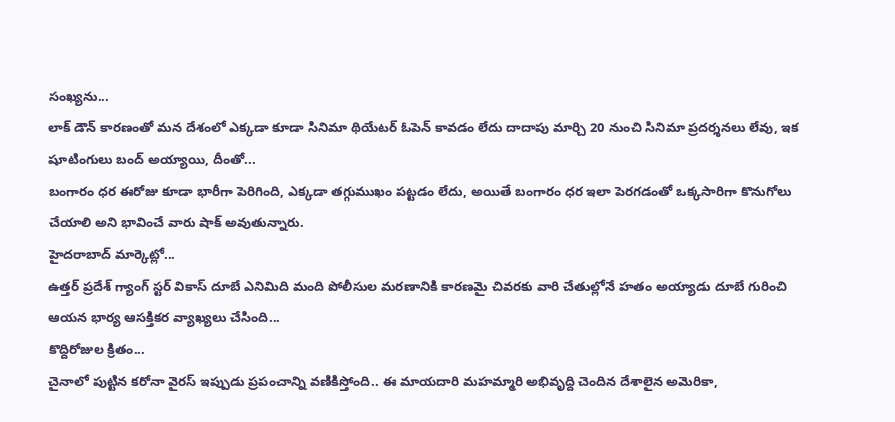సంఖ్యను...
లాక్ డౌన్ కారణంతో మన దేశంలో ఎక్కడా కూడా సినిమా థియేటర్ ఓపెన్ కావడం లేదు దాదాపు మార్చి 20 నుంచి సినిమా ప్రదర్శనలు లేవు, ఇక షూటింగులు బంద్ అయ్యాయి, దీంతో...
బంగారం ధర ఈరోజు కూడా భారీగా పెరిగింది, ఎక్కడా తగ్గుముఖం పట్టడం లేదు, అయితే బంగారం ధర ఇలా పెరగడంతో ఒక్కసారిగా కొనుగోలు చేయాలి అని భావించే వారు షాక్ అవుతున్నారు.
హైదరాబాద్ మార్కెట్లో...
ఉత్తర్ ప్రదేశ్ గ్యాంగ్ స్టర్ వికాస్ దూబే ఎనిమిది మంది పోలీసుల మరణానికి కారణమై చివరకు వారి చేతుల్లోనే హతం అయ్యాడు దూబే గురించి ఆయన భార్య ఆసక్తికర వ్యాఖ్యలు చేసింది...
కొద్దిరోజుల క్రితం...
చైనాలో పుట్టిన కరోనా వైరస్ ఇప్పుడు ప్రపంచాన్ని వణికిస్తోంది.. ఈ మాయదారి మహమ్మారి అభివృద్ది చెందిన దేశాలైన అమెరికా,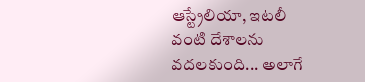ఆస్ట్రేలియా, ఇటలీ వంటి దేశాలను వదలకుంది... అలాగే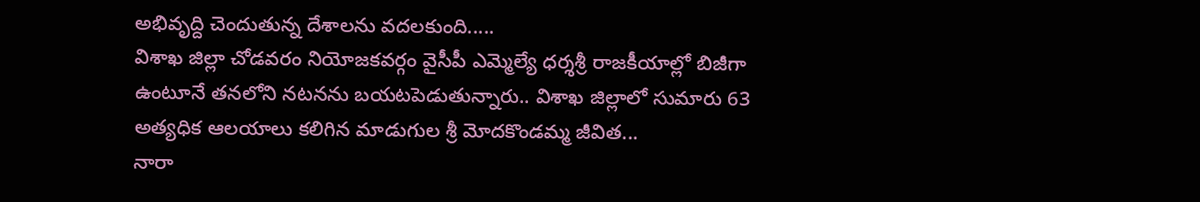అభివృద్ది చెందుతున్న దేశాలను వదలకుంది.....
విశాఖ జిల్లా చోడవరం నియోజకవర్గం వైసీపీ ఎమ్మెల్యే ధర్శశ్రీ రాజకీయాల్లో బిజీగా ఉంటూనే తనలోని నటనను బయటపెడుతున్నారు.. విశాఖ జిల్లాలో సుమారు 63 అత్యధిక ఆలయాలు కలిగిన మాడుగుల శ్రీ మోదకొండమ్మ జీవిత...
నారా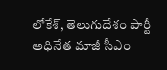లోకేశ్, తెలుగుదేశం పార్టీ అధినేత మాజీ సీఎం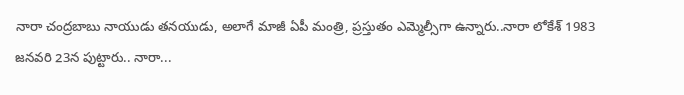నారా చంద్రబాబు నాయుడు తనయుడు, అలాగే మాజీ ఏపీ మంత్రి, ప్రస్తుతం ఎమ్మెల్సీగా ఉన్నారు..నారా లోకేశ్ 1983 జనవరి 23న పుట్టారు.. నారా...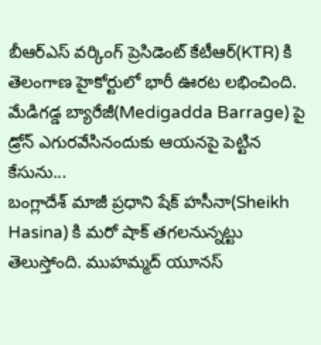బీఆర్ఎస్ వర్కింగ్ ప్రెసిడెంట్ కేటీఆర్(KTR) కి తెలంగాణ హైకోర్టులో భారీ ఊరట లభించింది. మేడిగడ్డ బ్యారేజీ(Medigadda Barrage) పై డ్రోన్ ఎగురవేసినందుకు ఆయనపై పెట్టిన కేసును...
బంగ్లాదేశ్ మాజీ ప్రధాని షేక్ హసీనా(Sheikh Hasina) కి మరో షాక్ తగలనున్నట్టు తెలుస్తోంది. ముహమ్మద్ యూనస్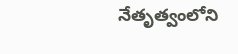నేతృత్వంలోని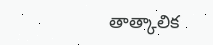తాత్కాలిక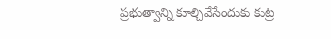ప్రభుత్వాన్ని కూల్చివేసేందుకు కుట్ర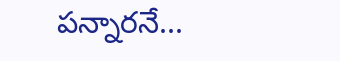పన్నారనే...